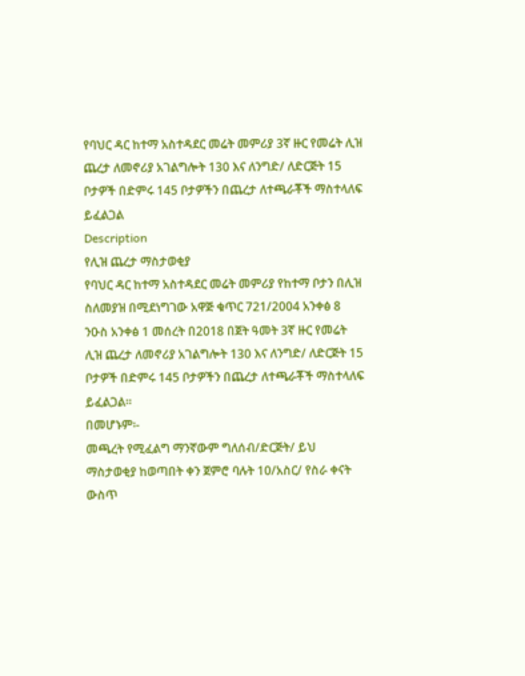የባህር ዳር ከተማ አስተዳደር መሬት መምሪያ 3ኛ ዙር የመሬት ሊዝ ጨረታ ለመኖሪያ አገልግሎት 130 እና ለንግድ/ ለድርጅት 15 ቦታዎች በድምሩ 145 ቦታዎችን በጨረታ ለተጫራቾች ማስተላለፍ ይፈልጋል
Description
የሊዝ ጨረታ ማስታወቂያ
የባህር ዳር ከተማ አስተዳደር መሬት መምሪያ የከተማ ቦታን በሊዝ ስለመያዝ በሚደነግገው አዋጅ ቁጥር 721/2004 አንቀፅ 8 ንዑስ አንቀፅ 1 መሰረት በ2018 በጀት ዓመት 3ኛ ዙር የመሬት ሊዝ ጨረታ ለመኖሪያ አገልግሎት 130 እና ለንግድ/ ለድርጅት 15 ቦታዎች በድምሩ 145 ቦታዎችን በጨረታ ለተጫራቾች ማስተላለፍ ይፈልጋል።
በመሆኑም፡-
መጫረት የሚፈልግ ማንኛውም ግለሰብ/ድርጅት/ ይህ ማስታወቂያ ከወጣበት ቀን ጀምሮ ባሉት 10/አስር/ የስራ ቀናት ውስጥ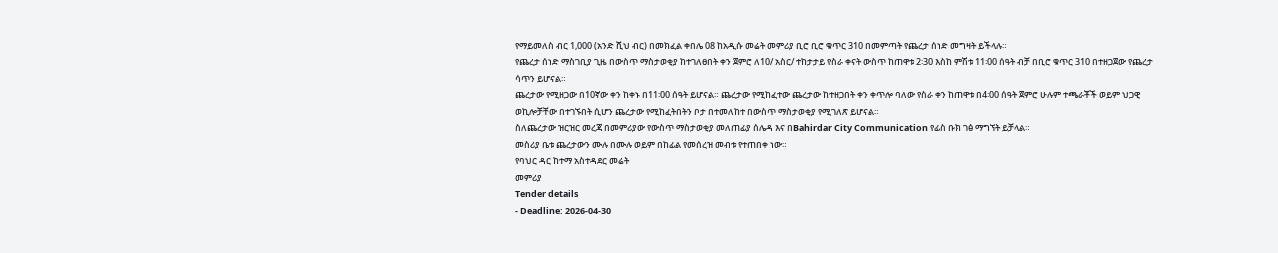የማይመለስ ብር 1,000 (አንድ ሺህ ብር) በመክፈል ቀበሌ 08 ከአዲሱ መሬት መምሪያ ቢሮ ቢሮ ቁጥር 310 በመምጣት የጨረታ ሰነድ መግዛት ይችላሉ።
የጨረታ ሰነድ ማስገቢያ ጊዜ በውስጥ ማስታወቂያ ከተገለፀበት ቀን ጀምሮ ለ10/ አስር/ ተከታታይ የስራ ቀናት ውስጥ ከጠዋቱ 2፡30 እስከ ምሽቱ 11፡00 ሰዓት ብቻ በቢሮ ቁጥር 310 በተዘጋጀው የጨረታ ሳጥን ይሆናል።
ጨረታው የሚዘጋው በ10ኛው ቀን ከቀኑ በ11፡00 ሰዓት ይሆናል። ጨረታው የሚከፈተው ጨረታው ከተዘጋበት ቀን ቀጥሎ ባለው የስራ ቀን ከጠዋቱ በ4፡00 ሰዓት ጀምሮ ሁሉም ተጫራቾች ወይም ህጋዊ ወኪሎቻቸው በተገኙበት ሲሆን ጨረታው የሚከፈትበትን ቦታ በተመለከተ በውስጥ ማስታወቂያ የሚገለጽ ይሆናል።
ስለጨረታው ዝርዝር መረጃ በመምሪያው የውስጥ ማስታወቂያ መለጠፊያ ሰሌዳ እና በBahirdar City Communication የፊስ ቡክ ገፅ ማግኘት ይቻላል።
መስሪያ ቤቱ ጨረታውን ሙሉ በሙሉ ወይም በከፊል የመሰረዝ መብቱ የተጠበቀ ነው።
የባህር ዳር ከተማ አስተዳደር መሬት
መምሪያ
Tender details
- Deadline: 2026-04-30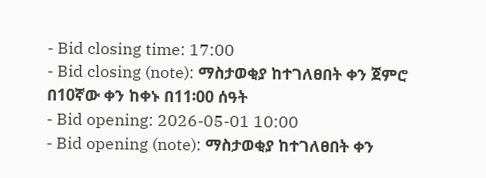- Bid closing time: 17:00
- Bid closing (note): ማስታወቂያ ከተገለፀበት ቀን ጀምሮ በ10ኛው ቀን ከቀኑ በ11፡00 ሰዓት
- Bid opening: 2026-05-01 10:00
- Bid opening (note): ማስታወቂያ ከተገለፀበት ቀን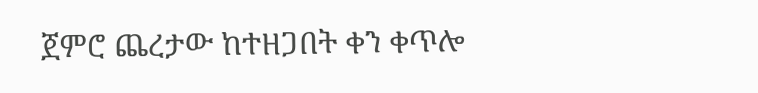ጀምሮ ጨረታው ከተዘጋበት ቀን ቀጥሎ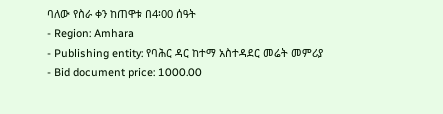ባለው የስራ ቀን ከጠዋቱ በ4፡00 ሰዓት
- Region: Amhara
- Publishing entity: የባሕር ዳር ከተማ አስተዳደር መሬት መምሪያ
- Bid document price: 1000.00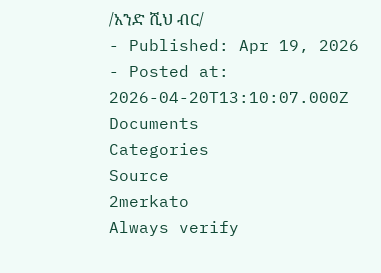/አንድ ሺህ ብር/
- Published: Apr 19, 2026
- Posted at: 2026-04-20T13:10:07.000Z
Documents
Categories
Source
2merkato
Always verify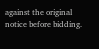against the original notice before bidding.